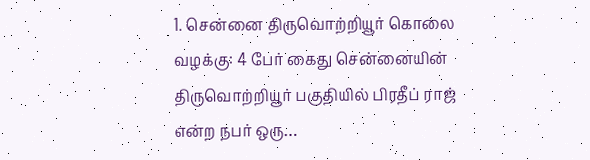1. சென்னை திருவொற்றியூர் கொலை வழக்கு: 4 பேர் கைது சென்னையின் திருவொற்றியூர் பகுதியில் பிரதீப் ராஜ் என்ற நபர் ஒரு…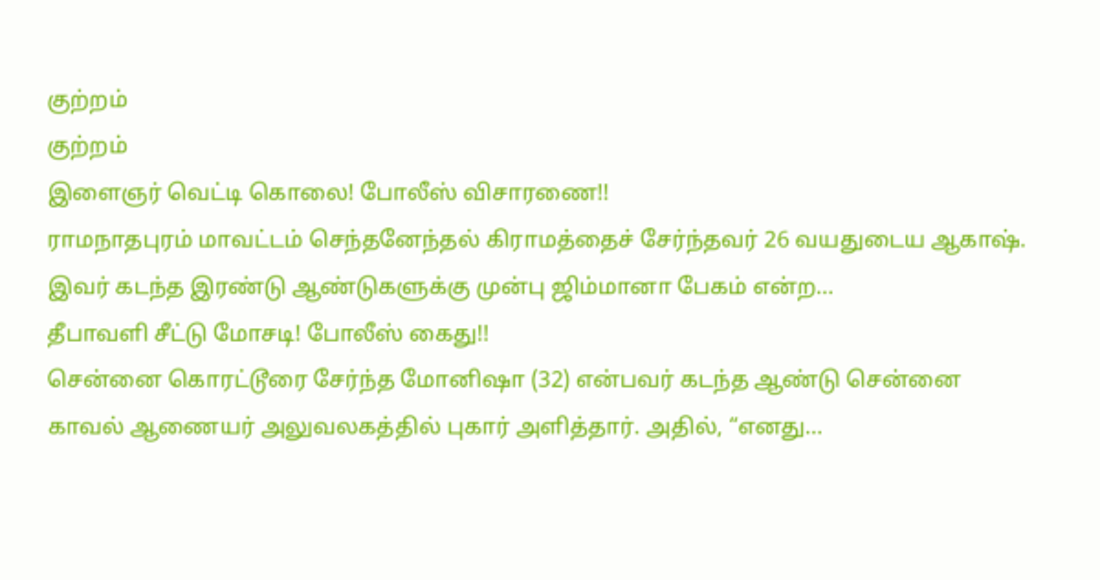குற்றம்
குற்றம்
இளைஞர் வெட்டி கொலை! போலீஸ் விசாரணை!!
ராமநாதபுரம் மாவட்டம் செந்தனேந்தல் கிராமத்தைச் சேர்ந்தவர் 26 வயதுடைய ஆகாஷ். இவர் கடந்த இரண்டு ஆண்டுகளுக்கு முன்பு ஜிம்மானா பேகம் என்ற…
தீபாவளி சீட்டு மோசடி! போலீஸ் கைது!!
சென்னை கொரட்டூரை சேர்ந்த மோனிஷா (32) என்பவர் கடந்த ஆண்டு சென்னை காவல் ஆணையர் அலுவலகத்தில் புகார் அளித்தார். அதில், “எனது…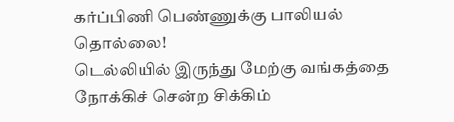கர்ப்பிணி பெண்ணுக்கு பாலியல் தொல்லை!
டெல்லியில் இருந்து மேற்கு வங்கத்தை நோக்கிச் சென்ற சிக்கிம்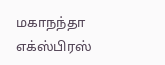மகாநந்தா எக்ஸ்பிரஸ்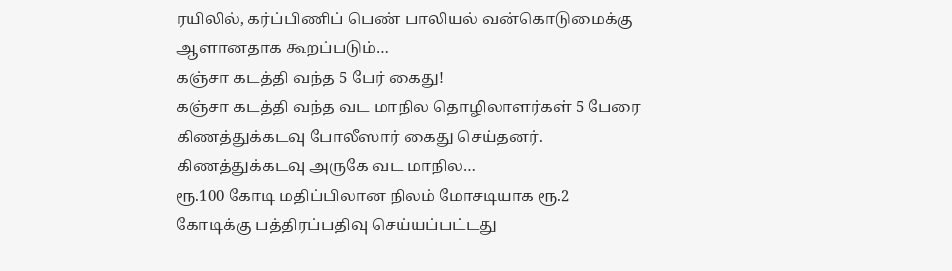ரயிலில், கர்ப்பிணிப் பெண் பாலியல் வன்கொடுமைக்கு ஆளானதாக கூறப்படும்…
கஞ்சா கடத்தி வந்த 5 பேர் கைது!
கஞ்சா கடத்தி வந்த வட மாநில தொழிலாளர்கள் 5 பேரை கிணத்துக்கடவு போலீஸார் கைது செய்தனர். கிணத்துக்கடவு அருகே வட மாநில…
ரூ.100 கோடி மதிப்பிலான நிலம் மோசடியாக ரூ.2 கோடிக்கு பத்திரப்பதிவு செய்யப்பட்டது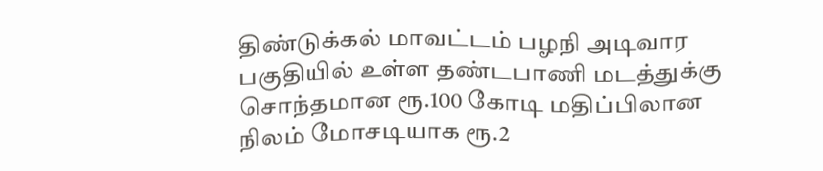திண்டுக்கல் மாவட்டம் பழநி அடிவார பகுதியில் உள்ள தண்டபாணி மடத்துக்கு சொந்தமான ரூ.100 கோடி மதிப்பிலான நிலம் மோசடியாக ரூ.2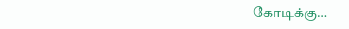கோடிக்கு…